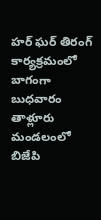హర్ ఘర్ తిరంగ్ కార్యక్రమంలో బాగంగా బుధవారం తాళ్లూరు మండలంలో బిజేపి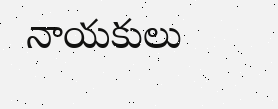నాయకులు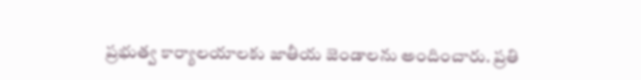ప్రభుత్వ కార్యాలయాలకు జాతీయ జెండాలను అందించారు. ప్రతి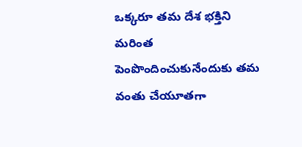ఒక్కరూ తమ దేశ భక్తిని మరింత పెంపొందించుకునేందుకు తమ వంతు చేయూతగా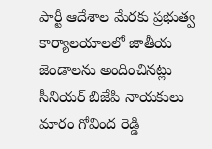పార్టీ ఆదేశాల మేరకు ప్రభుత్వ కార్యాలయాలలో జాతీయ జెండాలను అందించినట్లు సీనియర్ బిజేపి నాయకులు మారం గోవింద రెడ్డి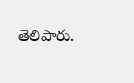తెలిపారు.